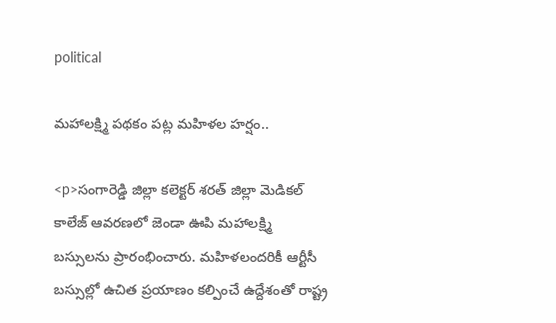political

మహాలక్ష్మి పథకం పట్ల మహిళల హర్షం..

<p>సంగారెడ్డి జిల్లా కలెక్టర్ శరత్ జిల్లా మెడికల్ కాలేజ్ ఆవరణలో జెండా ఊపి మహాలక్ష్మి బస్సులను ప్రారంభించారు. మహిళలందరికీ ఆర్టీసీ బస్సుల్లో ఉచిత ప్రయాణం కల్పించే ఉద్దేశంతో రాష్ట్ర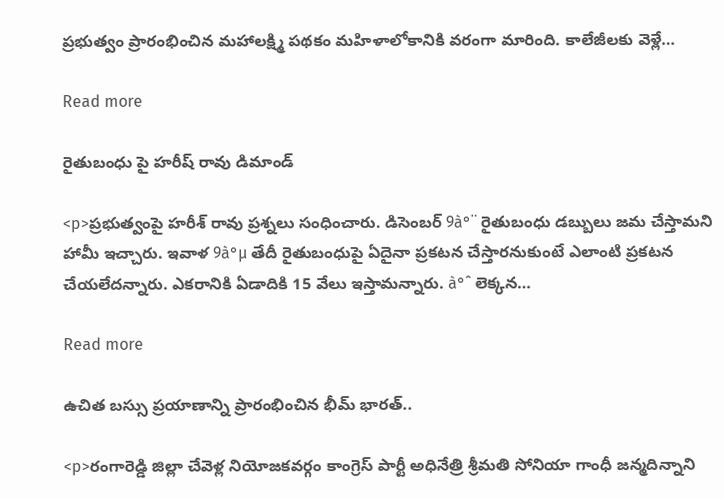ప్రభుత్వం ప్రారంభించిన మహాలక్ష్మి పథకం మహిళాలోకానికి వరంగా మారింది. కాలేజీలకు వెళ్లే…

Read more

రైతుబంధు పై హరీష్ రావు డిమాండ్

<p>ప్రభుత్వంపై హరీశ్ రావు ప్రశ్నలు సంధించారు. డిసెంబర్ 9à°¨ రైతుబంధు డబ్బులు జమ చేస్తామని హామీ ఇచ్చారు. ఇవాళ 9à°µ తేదీ రైతుబంధుపై ఏదైనా ప్రకటన చేస్తారనుకుంటే ఎలాంటి ప్రకటన చేయలేదన్నారు. ఎకరానికి ఏడాదికి 15 వేలు ఇస్తామన్నారు. à°ˆ లెక్కన…

Read more

ఉచిత బస్సు ప్రయాణాన్ని ప్రారంభించిన భీమ్ భారత్..

<p>రంగారెడ్డి జిల్లా చేవెళ్ల నియోజకవర్గం కాంగ్రెస్ పార్టీ అధినేత్రి శ్రీమతి సోనియా గాంధీ జన్మదిన్నాని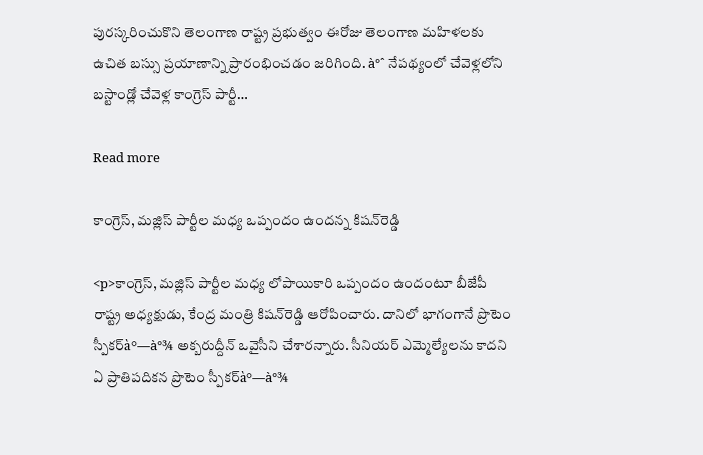పురస్కరించుకొని తెలంగాణ రాష్ట్ర ప్రభుత్వం ఈరోజు తెలంగాణ మహిళలకు ఉచిత బస్సు ప్రయాణాన్ని ప్రారంభించడం జరిగింది. à°ˆ నేపథ్యంలో చేవెళ్లలోని బస్టాండ్లో చేవెళ్ల కాంగ్రెస్ పార్టీ…

Read more

కాంగ్రెస్‌, మజ్లిస్‌ పార్టీల మధ్య ఒప్పందం ఉందన్న కిషన్‌రెడ్డి

<p>కాంగ్రెస్‌, మజ్లిస్‌ పార్టీల మధ్య లోపాయికారి ఒప్పందం ఉందంటూ బీజేపీ రాష్ట్ర అధ్యక్షుడు, కేంద్ర మంత్రి కిషన్‌రెడ్డి ఆరోపించారు. దానిలో భాగంగానే ప్రొటెం స్పీకర్‌à°—à°¾ అక్బరుద్దీన్‌ ఒవైసీని చేశారన్నారు. సీనియర్‌ ఎమ్మెల్యేలను కాదని ఏ ప్రాతిపదికన ప్రొటెం స్పీకర్‌à°—à°¾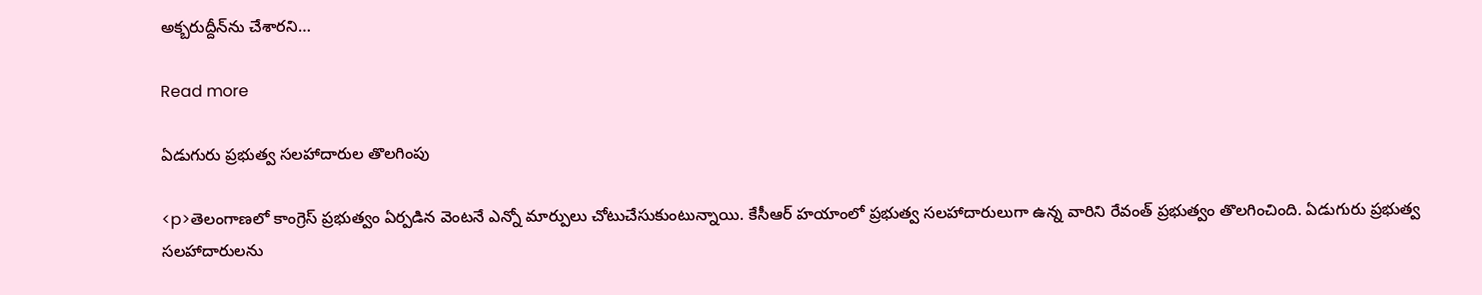అక్బరుద్దీన్‌ను చేశారని…

Read more

ఏడుగురు ప్రభుత్వ సలహాదారుల తొలగింపు

<p>తెలంగాణలో కాంగ్రెస్ ప్రభుత్వం ఏర్పడిన వెంటనే ఎన్నో మార్పులు చోటుచేసుకుంటున్నాయి. కేసీఆర్ హయాంలో ప్రభుత్వ సలహాదారులుగా ఉన్న వారిని రేవంత్ ప్రభుత్వం తొలగించింది. ఏడుగురు ప్రభుత్వ సలహాదారులను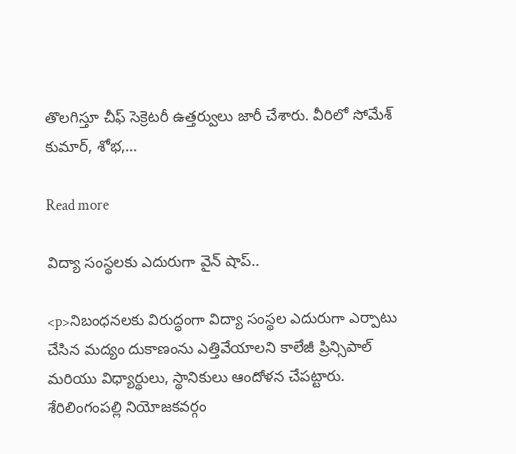తొలగిస్తూ చీఫ్ సెక్రెటరీ ఉత్తర్వులు జారీ చేశారు. వీరిలో సోమేశ్ కుమార్, శోభ,…

Read more

విద్యా సంస్థలకు ఎదురుగా వైన్ షాప్..

<p>నిబంధనలకు విరుద్ధంగా విద్యా సంస్థల ఎదురుగా ఎర్పాటు చేసిన మద్యం దుకాణంను ఎత్తివేయాలని కాలేజీ ప్రిన్సిపాల్ మరియు విధ్యార్థులు, స్థానికులు ఆందోళన చేపట్టారు. శేరిలింగంపల్లి నియోజకవర్గం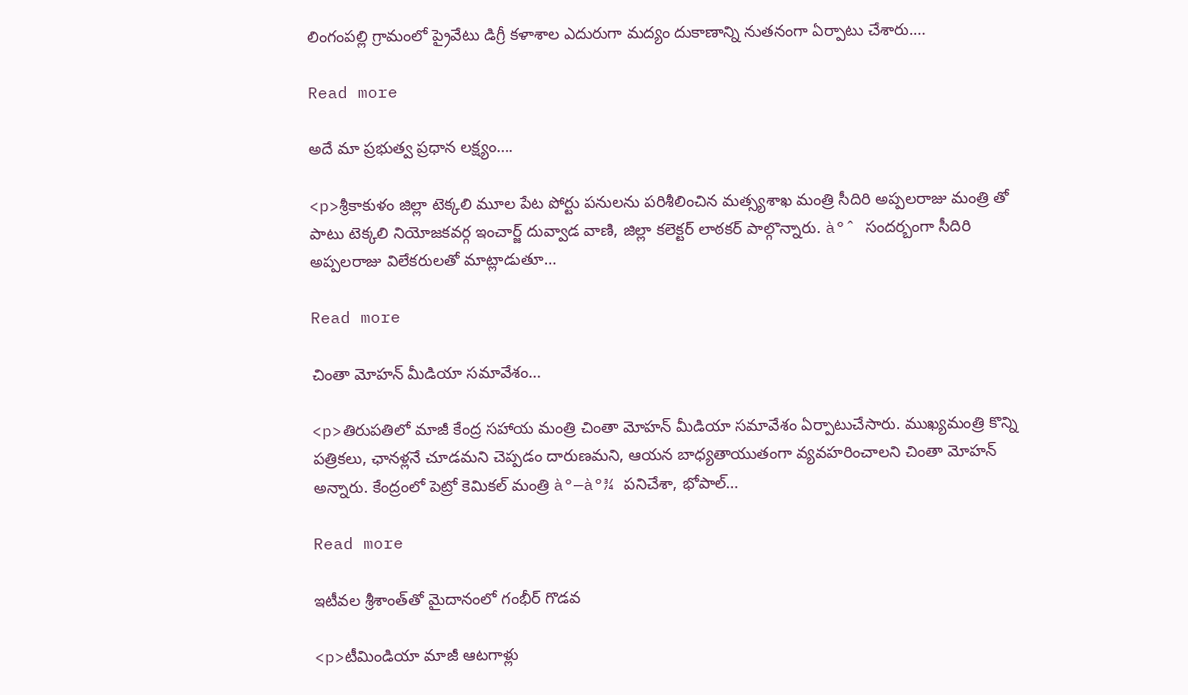లింగంపల్లి గ్రామంలో ప్రైవేటు డిగ్రీ కళాశాల ఎదురుగా మద్యం దుకాణాన్ని నుతనంగా ఏర్పాటు చేశారు.…

Read more

అదే మా ప్రభుత్వ ప్రధాన లక్ష్యం….

<p>శ్రీకాకుళం జిల్లా టెక్కలి మూల పేట పోర్టు పనులను పరిశీలించిన మత్స్యశాఖ మంత్రి సీదిరి అప్పలరాజు మంత్రి తో పాటు టెక్కలి నియోజకవర్గ ఇంచార్జ్ దువ్వాడ వాణి, జిల్లా కలెక్టర్ లాఠకర్ పాల్గొన్నారు. à°ˆ సందర్బంగా సీదిరి అప్పలరాజు విలేకరులతో మాట్లాడుతూ…

Read more

చింతా మోహన్ మీడియా సమావేశం…

<p>తిరుపతిలో మాజీ కేంద్ర సహాయ మంత్రి చింతా మోహన్ మీడియా సమావేశం ఏర్పాటుచేసారు. ముఖ్యమంత్రి కొన్ని పత్రికలు, ఛానళ్లనే చూడమని చెప్పడం దారుణమని, ఆయన బాధ్యతాయుతంగా వ్యవహరించాలని చింతా మోహన్ అన్నారు. కేంద్రంలో పెట్రో కెమికల్ మంత్రి à°—à°¾ పనిచేశా, భోపాల్…

Read more

ఇటీవల శ్రీశాంత్‌తో మైదానంలో గంభీర్ గొడవ

<p>టీమిండియా మాజీ ఆటగాళ్లు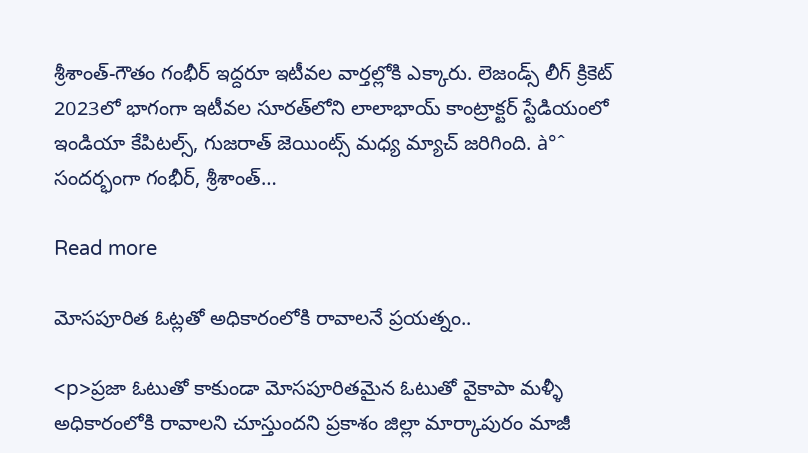శ్రీశాంత్-గౌతం గంభీర్ ఇద్దరూ ఇటీవల వార్తల్లోకి ఎక్కారు. లెజండ్స్ లీగ్ క్రికెట్‌ 2023లో భాగంగా ఇటీవల సూరత్‌లోని లాలాభాయ్ కాంట్రాక్టర్ స్టేడియంలో ఇండియా కేపిటల్స్, గుజరాత్ జెయింట్స్ మధ్య మ్యాచ్ జరిగింది. à°ˆ సందర్భంగా గంభీర్, శ్రీశాంత్…

Read more

మోసపూరిత ఓట్లతో అధికారంలోకి రావాలనే ప్రయత్నం..

<p>ప్రజా ఓటుతో కాకుండా మోసపూరితమైన ఓటుతో వైకాపా మళ్ళీ అధికారంలోకి రావాలని చూస్తుందని ప్రకాశం జిల్లా మార్కాపురం మాజీ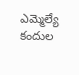ఎమ్మెల్యే కందుల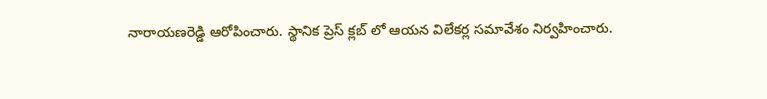నారాయణరెడ్డి ఆరోపించారు. స్థానిక ప్రెస్ క్లబ్ లో ఆయన విలేకర్ల సమావేశం నిర్వహించారు.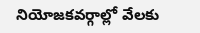నియోజకవర్గాల్లో వేలకు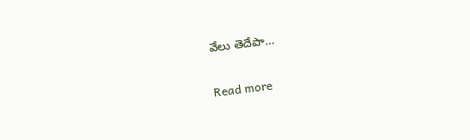వేలు తెదేపా…

Read more